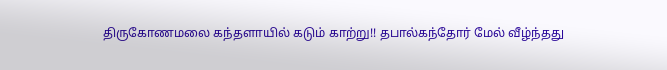திருகோணமலை கந்தளாயில் கடும் காற்று!! தபால்கந்தோர் மேல் வீழ்ந்தது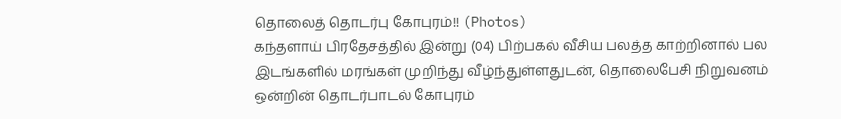தொலைத் தொடர்பு கோபுரம்!! (Photos)
கந்தளாய் பிரதேசத்தில் இன்று (04) பிற்பகல் வீசிய பலத்த காற்றினால் பல இடங்களில் மரங்கள் முறிந்து வீழ்ந்துள்ளதுடன், தொலைபேசி நிறுவனம் ஒன்றின் தொடர்பாடல் கோபுரம்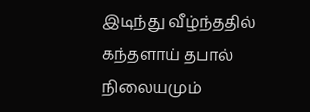இடிந்து வீழ்ந்ததில் கந்தளாய் தபால் நிலையமும்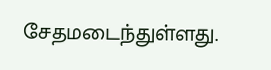சேதமடைந்துள்ளது.